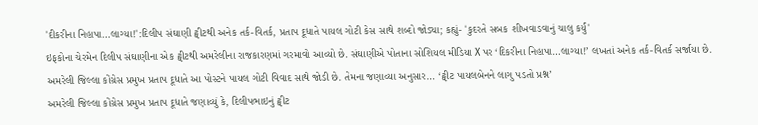'દીકરીના નિહાપા…લાગ્યા!':દિલીપ સંઘાણી ટ્વીટથી અનેક તર્ક-વિતર્ક, પ્રતાપ દૂધાતે પાયલ ગોટી કેસ સાથે શબ્દો જોડ્યા; કહ્યું- 'કુદરતે સબક શીખવાડવાનું ચાલુ કર્યું'
ઇફકોના ચેરમેન દિલીપ સંઘાણીના એક ટ્વીટથી અમરેલીના રાજકારણમાં ગરમાવો આવ્યો છે. સંઘાણીએ પોતાના સોશિયલ મીડિયા X પર ‘દિકરીના નિહાપા…લાગ્યા!’ લખતાં અનેક તર્ક-વિતર્ક સર્જાયા છે. અમરેલી જિલ્લા કોંગ્રેસ પ્રમુખ પ્રતાપ દૂધાતે આ પોસ્ટને પાયલ ગોટી વિવાદ સાથે જોડી છે. તેમના જણાવ્યા અનુસાર… ‘ટ્વીટ પાયલબેનને લાગુ પડતો પ્રશ્ન’
અમરેલી જિલ્લા કોંગ્રેસ પ્રમુખ પ્રતાપ દૂધાતે જણાવ્યું કે, દિલીપભાઇનું ટ્વીટ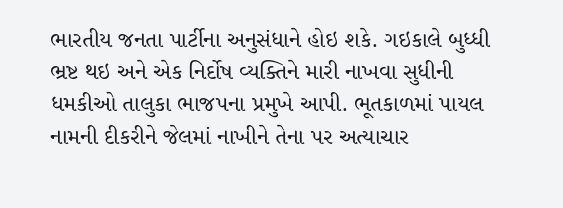ભારતીય જનતા પાર્ટીના અનુસંધાને હોઇ શકે. ગઇકાલે બુધ્ધી ભ્રષ્ટ થઇ અને એક નિર્દોષ વ્યક્તિને મારી નાખવા સુધીની ધમકીઓ તાલુકા ભાજપના પ્રમુખે આપી. ભૂતકાળમાં પાયલ નામની દીકરીને જેલમાં નાખીને તેના પર અત્યાચાર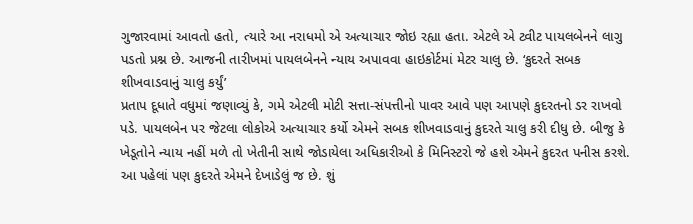ગુજારવામાં આવતો હતો, ત્યારે આ નરાધમો એ અત્યાચાર જોઇ રહ્યા હતા. એટલે એ ટ્વીટ પાયલબેનને લાગુ પડતો પ્રશ્ન છે. આજની તારીખમાં પાયલબેનને ન્યાય અપાવવા હાઇકોર્ટમાં મેટર ચાલુ છે. ‘કુદરતે સબક શીખવાડવાનું ચાલુ કર્યું’
પ્રતાપ દૂધાતે વધુમાં જણાવ્યું કે, ગમે એટલી મોટી સત્તા-સંપત્તીનો પાવર આવે પણ આપણે કુદરતનો ડર રાખવો પડે. પાયલબેન પર જેટલા લોકોએ અત્યાચાર કર્યો એમને સબક શીખવાડવાનું કુદરતે ચાલુ કરી દીધુ છે. બીજુ કે ખેડૂતોને ન્યાય નહીં મળે તો ખેતીની સાથે જોડાયેલા અધિકારીઓ કે મિનિસ્ટરો જે હશે એમને કુદરત પનીસ કરશે. આ પહેલાં પણ કુદરતે એમને દેખાડેલું જ છે. શું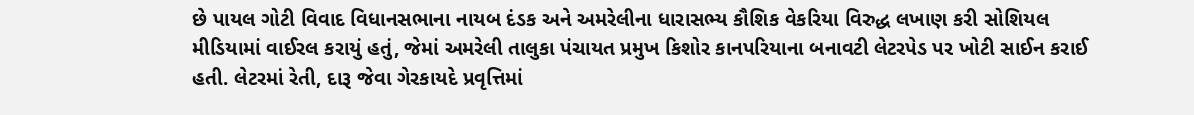છે પાયલ ગોટી વિવાદ વિધાનસભાના નાયબ દંડક અને અમરેલીના ધારાસભ્ય કૌશિક વેકરિયા વિરુદ્ધ લખાણ કરી સોશિયલ મીડિયામાં વાઈરલ કરાયું હતું, જેમાં અમરેલી તાલુકા પંચાયત પ્રમુખ કિશોર કાનપરિયાના બનાવટી લેટરપેડ પર ખોટી સાઈન કરાઈ હતી. લેટરમાં રેતી, દારૂ જેવા ગેરકાયદે પ્રવૃત્તિમાં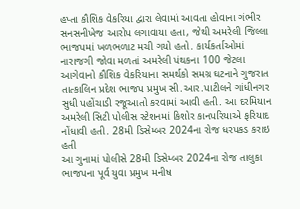હપ્તા કૌશિક વેકરિયા દ્વારા લેવામાં આવતા હોવાના ગંભીર સનસનીખેજ આરોપ લગાવાયા હતા, જેથી અમરેલી જિલ્લા ભાજપમાં ખળભળાટ મચી ગયો હતો. કાર્યકર્તાઓમાં નારાજગી જોવા મળતાં અમરેલી પંથકના 100 જેટલા આગેવાનો કૌશિક વેકરિયાના સમર્થકો સમગ્ર ઘટનાને ગુજરાત તાત્કાલિન પ્રદેશ ભાજપ પ્રમુખ સી.આર.પાટીલને ગાંધીનગર સુધી પહોંચાડી રજૂઆતો કરવામાં આવી હતી. આ દરમિયાન અમરેલી સિટી પોલીસ સ્ટેશનમાં કિશોર કાનપરિયાએ ફરિયાદ નોંધાવી હતી. 28મી ડિસેમ્બર 2024ના રોજ ધરપકડ કરાઇ હતી
આ ગુનામાં પોલીસે 28મી ડિસેમ્બર 2024ના રોજ તાલુકા ભાજપના પૂર્વ યુવા પ્રમુખ મનીષ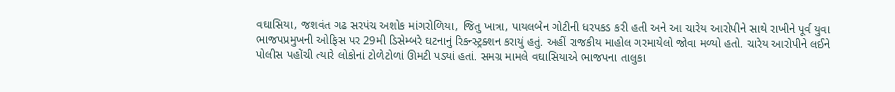વઘાસિયા, જશવંત ગઢ સરપંચ અશોક માંગરોળિયા, જિતુ ખાત્રા, પાયલબેન ગોટીની ધરપકડ કરી હતી અને આ ચારેય આરોપીને સાથે રાખીને પૂર્વ યુવા ભાજપપ્રમુખની ઓફિસ પર 29મી ડિસેમ્બરે ઘટનાનું રિકન્સ્ટ્રક્શન કરાયું હતું. અહીં રાજકીય માહોલ ગરમાયેલો જોવા મળ્યો હતો. ચારેય આરોપીને લઈને પોલીસ પહોંચી ત્યારે લોકોનાં ટોળેટોળાં ઊમટી પડ્યાં હતાં. સમગ્ર મામલે વઘાસિયાએ ભાજપના તાલુકા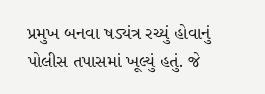પ્રમુખ બનવા ષડ્યંત્ર રચ્યું હોવાનું પોલીસ તપાસમાં ખૂલ્યું હતું. જે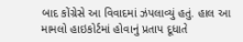બાદ કોંગ્રેસે આ વિવાદમાં ઝંપલાવ્યું હતું. હાલ આ મામલો હાઇકોર્ટમાં હોવાનું પ્રતાપ દૂધાતે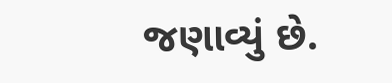જણાવ્યું છે.